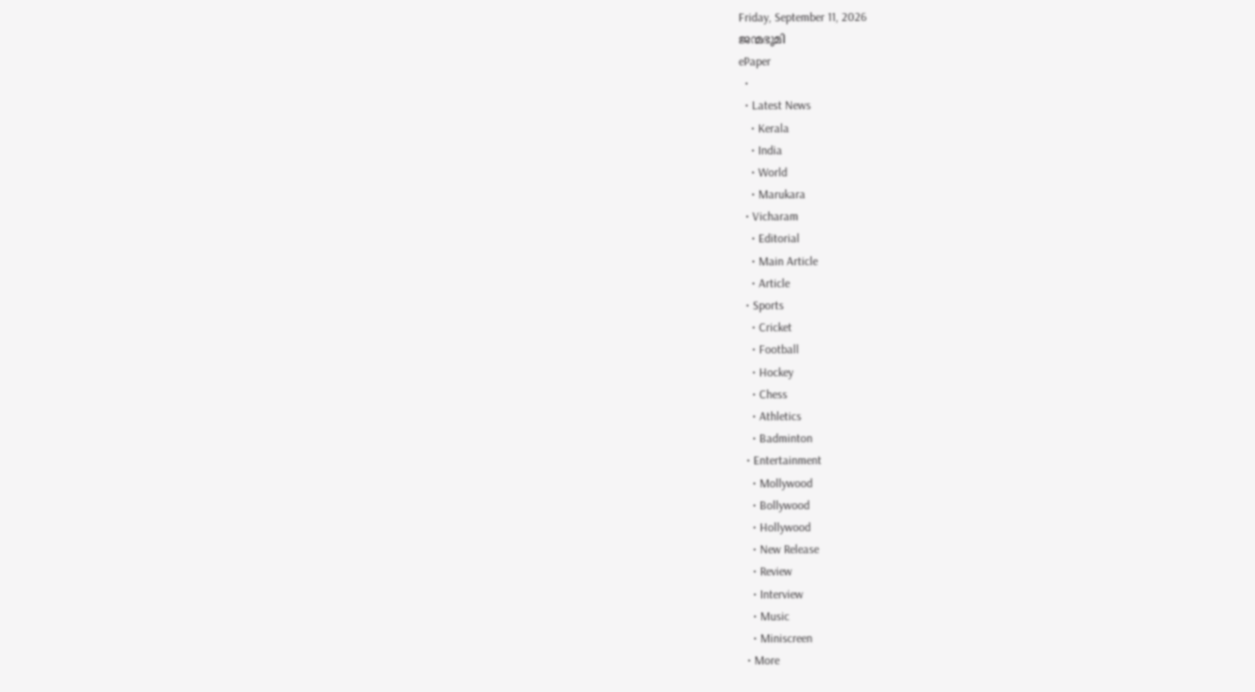Friday, September 11, 2026
ജന്മഭൂമി
ePaper
  •
  • Latest News
    • Kerala
    • India
    • World
    • Marukara
  • Vicharam
    • Editorial
    • Main Article
    • Article
  • Sports
    • Cricket
    • Football
    • Hockey
    • Chess
    • Athletics
    • Badminton
  • Entertainment
    • Mollywood
    • Bollywood
    • Hollywood
    • New Release
    • Review
    • Interview
    • Music
    • Miniscreen
  • More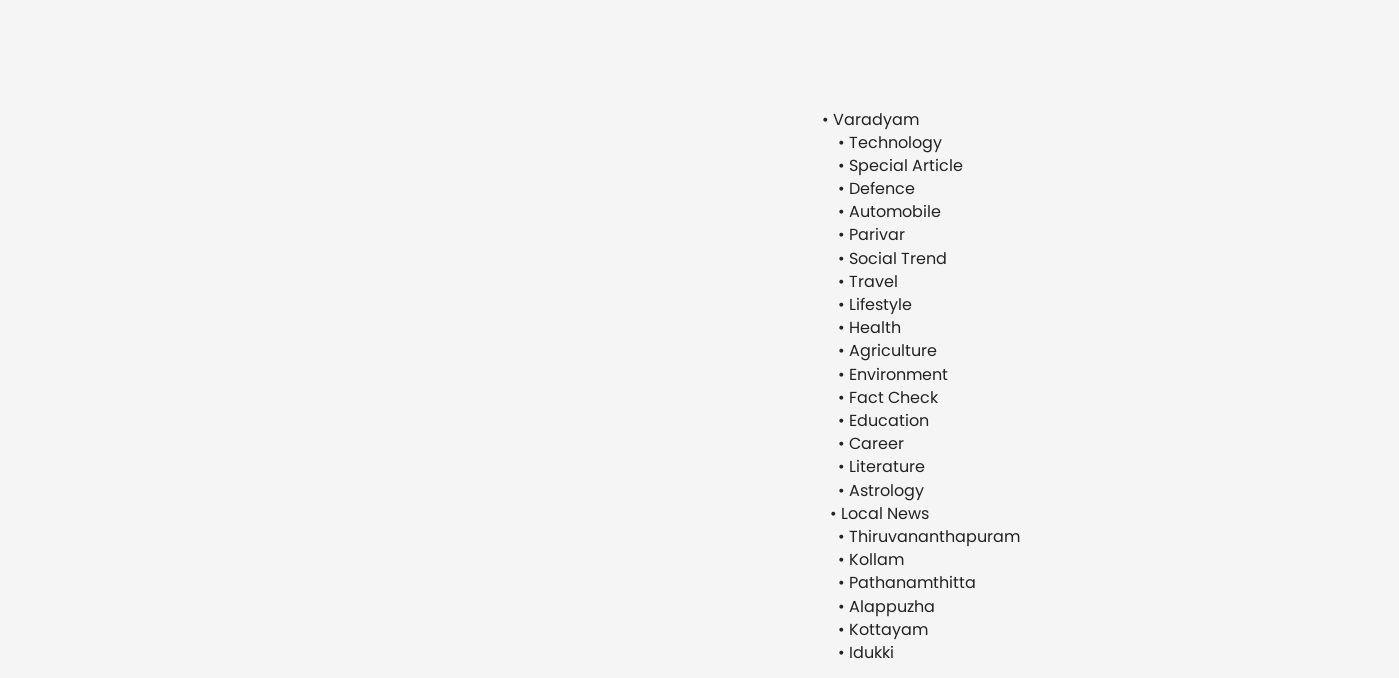• Varadyam
    • Technology
    • Special Article
    • Defence
    • Automobile
    • Parivar
    • Social Trend
    • Travel
    • Lifestyle
    • Health
    • Agriculture
    • Environment
    • Fact Check
    • Education
    • Career
    • Literature
    • Astrology
  • Local News
    • Thiruvananthapuram
    • Kollam
    • Pathanamthitta
    • Alappuzha
    • Kottayam
    • Idukki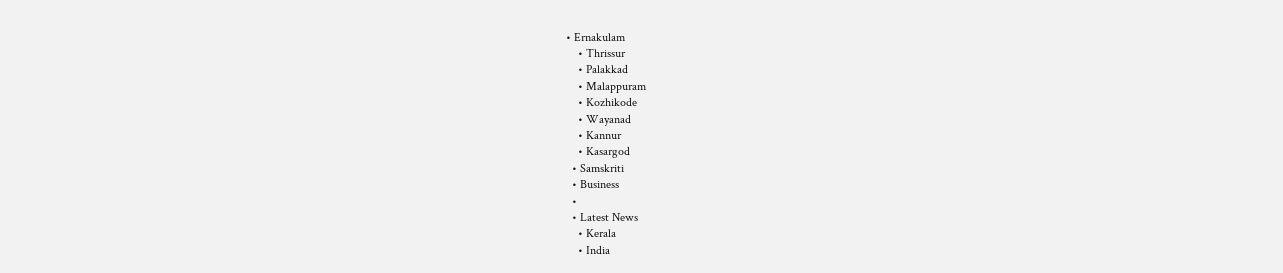• Ernakulam
    • Thrissur
    • Palakkad
    • Malappuram
    • Kozhikode
    • Wayanad
    • Kannur
    • Kasargod
  • Samskriti
  • Business
  •
  • Latest News
    • Kerala
    • India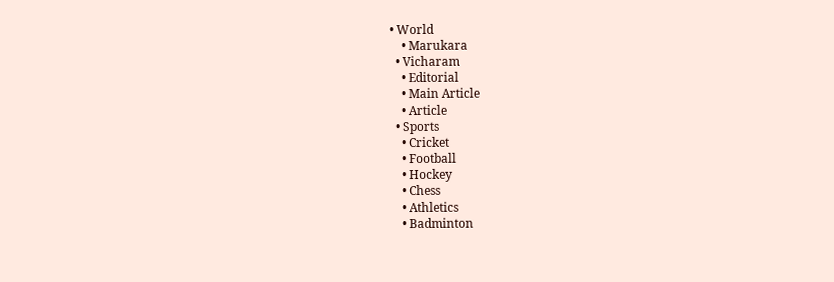• World
    • Marukara
  • Vicharam
    • Editorial
    • Main Article
    • Article
  • Sports
    • Cricket
    • Football
    • Hockey
    • Chess
    • Athletics
    • Badminton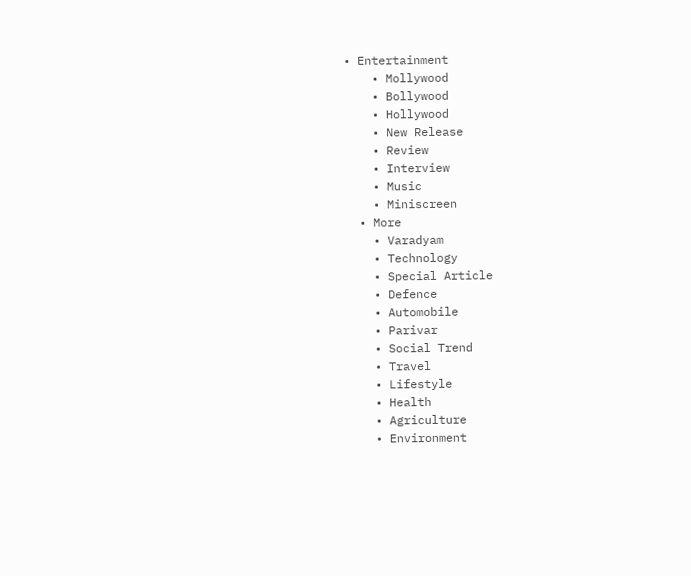• Entertainment
    • Mollywood
    • Bollywood
    • Hollywood
    • New Release
    • Review
    • Interview
    • Music
    • Miniscreen
  • More
    • Varadyam
    • Technology
    • Special Article
    • Defence
    • Automobile
    • Parivar
    • Social Trend
    • Travel
    • Lifestyle
    • Health
    • Agriculture
    • Environment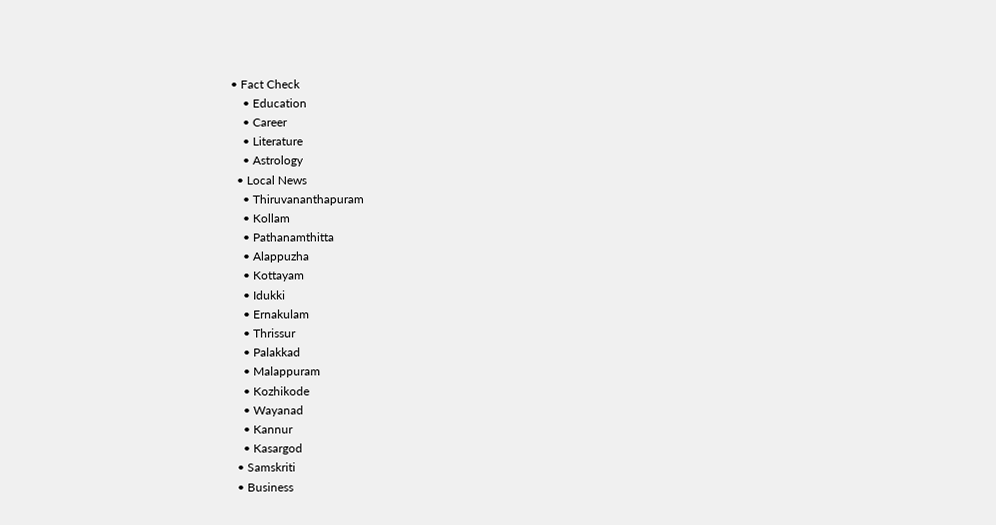• Fact Check
    • Education
    • Career
    • Literature
    • Astrology
  • Local News
    • Thiruvananthapuram
    • Kollam
    • Pathanamthitta
    • Alappuzha
    • Kottayam
    • Idukki
    • Ernakulam
    • Thrissur
    • Palakkad
    • Malappuram
    • Kozhikode
    • Wayanad
    • Kannur
    • Kasargod
  • Samskriti
  • Business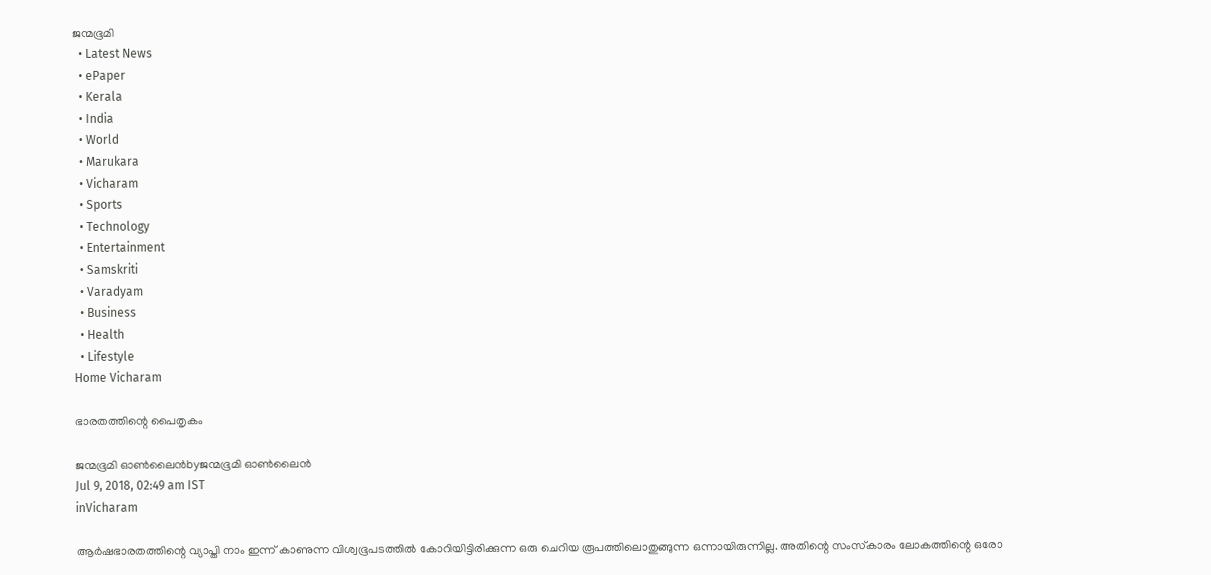ജന്മഭൂമി
  • Latest News
  • ePaper
  • Kerala
  • India
  • World
  • Marukara
  • Vicharam
  • Sports
  • Technology
  • Entertainment
  • Samskriti
  • Varadyam
  • Business
  • Health
  • Lifestyle
Home Vicharam

ഭാരതത്തിന്റെ പൈതൃകം

ജന്മഭൂമി ഓണ്‍ലൈന്‍byജന്മഭൂമി ഓണ്‍ലൈന്‍
Jul 9, 2018, 02:49 am IST
inVicharam

ആര്‍ഷഭാരതത്തിന്റെ വ്യാപ്തി നാം ഇന്ന് കാണുന്ന വിശ്വഭൂപടത്തില്‍ കോറിയിട്ടിരിക്കുന്ന ഒരു ചെറിയ രൂപത്തിലൊതുങ്ങുന്ന ഒന്നായിരുന്നില്ല. അതിന്റെ സംസ്‌കാരം ലോകത്തിന്റെ ഒരോ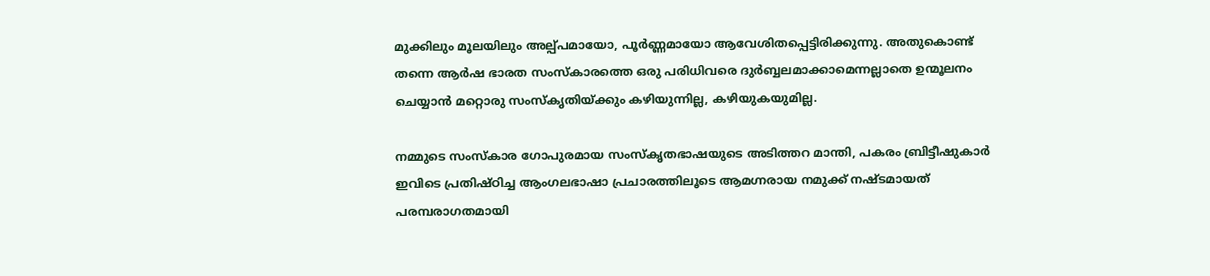മുക്കിലും മൂലയിലും അല്പ്പമായോ, പൂര്‍ണ്ണമായോ ആവേശിതപ്പെട്ടിരിക്കുന്നു. അതുകൊണ്ട് തന്നെ ആര്‍ഷ ഭാരത സംസ്‌കാരത്തെ ഒരു പരിധിവരെ ദുര്‍ബ്ബലമാക്കാമെന്നല്ലാതെ ഉന്മൂലനം ചെയ്യാന്‍ മറ്റൊരു സംസ്‌കൃതിയ്‌ക്കും കഴിയുന്നില്ല, കഴിയുകയുമില്ല.

നമ്മുടെ സംസ്‌കാര ഗോപുരമായ സംസ്‌കൃതഭാഷയുടെ അടിത്തറ മാന്തി, പകരം ബ്രിട്ടീഷുകാര്‍ ഇവിടെ പ്രതിഷ്ഠിച്ച ആംഗലഭാഷാ പ്രചാരത്തിലൂടെ ആമഗ്നരായ നമുക്ക് നഷ്ടമായത് പരമ്പരാഗതമായി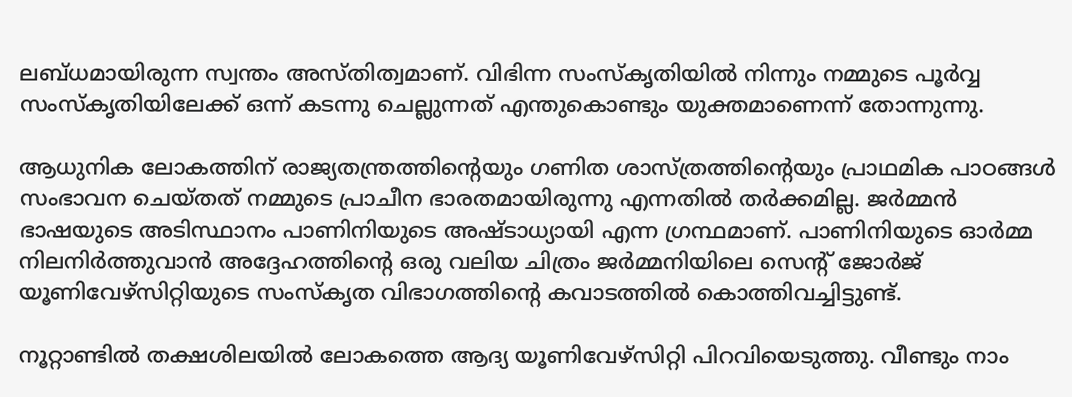ലബ്ധമായിരുന്ന സ്വന്തം അസ്തിത്വമാണ്. വിഭിന്ന സംസ്‌കൃതിയില്‍ നിന്നും നമ്മുടെ പൂര്‍വ്വ സംസ്‌കൃതിയിലേക്ക് ഒന്ന് കടന്നു ചെല്ലുന്നത് എന്തുകൊണ്ടും യുക്തമാണെന്ന് തോന്നുന്നു.

ആധുനിക ലോകത്തിന് രാജ്യതന്ത്രത്തിന്റെയും ഗണിത ശാസ്ത്രത്തിന്റെയും പ്രാഥമിക പാഠങ്ങള്‍ സംഭാവന ചെയ്തത് നമ്മുടെ പ്രാചീന ഭാരതമായിരുന്നു എന്നതില്‍ തര്‍ക്കമില്ല. ജര്‍മ്മന്‍ ഭാഷയുടെ അടിസ്ഥാനം പാണിനിയുടെ അഷ്ടാധ്യായി എന്ന ഗ്രന്ഥമാണ്. പാണിനിയുടെ ഓര്‍മ്മ നിലനിര്‍ത്തുവാന്‍ അദ്ദേഹത്തിന്റെ ഒരു വലിയ ചിത്രം ജര്‍മ്മനിയിലെ സെന്റ് ജോര്‍ജ് യൂണിവേഴ്‌സിറ്റിയുടെ സംസ്‌കൃത വിഭാഗത്തിന്റെ കവാടത്തില്‍ കൊത്തിവച്ചിട്ടുണ്ട്.

നൂറ്റാണ്ടില്‍ തക്ഷശിലയില്‍ ലോകത്തെ ആദ്യ യൂണിവേഴ്‌സിറ്റി പിറവിയെടുത്തു. വീണ്ടും നാം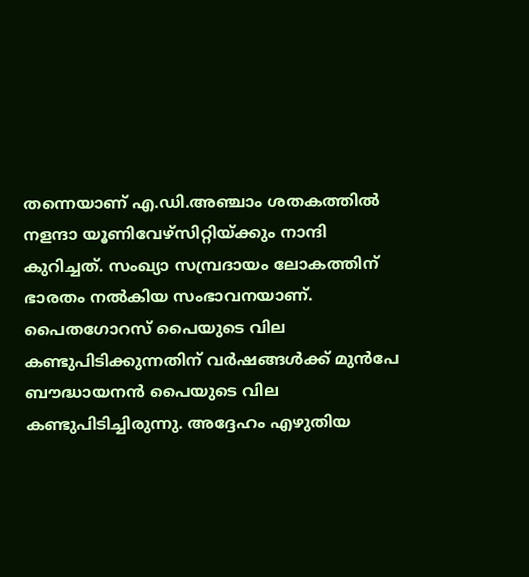തന്നെയാണ് എ.ഡി.അഞ്ചാം ശതകത്തില്‍ നളന്ദാ യൂണിവേഴ്‌സിറ്റിയ്‌ക്കും നാന്ദി കുറിച്ചത്. സംഖ്യാ സമ്പ്രദായം ലോകത്തിന് ഭാരതം നല്‍കിയ സംഭാവനയാണ്. പൈതഗോറസ് പൈയുടെ വില കണ്ടുപിടിക്കുന്നതിന് വര്‍ഷങ്ങള്‍ക്ക് മുന്‍പേ ബൗദ്ധായനന്‍ പൈയുടെ വില കണ്ടുപിടിച്ചിരുന്നു. അദ്ദേഹം എഴുതിയ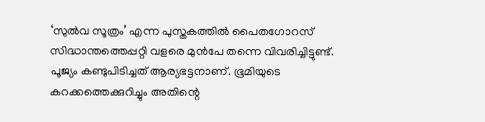‘സുല്‍വ സൂത്രം’ എന്ന പുസ്തകത്തില്‍ പൈതഗോറസ് സിദ്ധാന്തത്തെപ്പറ്റി വളരെ മുന്‍പേ തന്നെ വിവരിച്ചിട്ടുണ്ട്. പൂജ്യം കണ്ടുപിടിച്ചത് ആര്യഭട്ടനാണ്. ഭൂമിയുടെ കറക്കത്തെക്കുറിച്ചും അതിന്റെ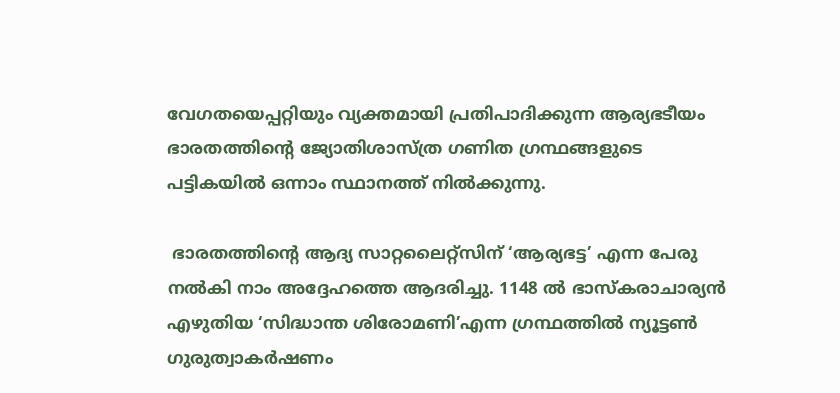വേഗതയെപ്പറ്റിയും വ്യക്തമായി പ്രതിപാദിക്കുന്ന ആര്യഭടീയം ഭാരതത്തിന്റെ ജ്യോതിശാസ്ത്ര ഗണിത ഗ്രന്ഥങ്ങളുടെ പട്ടികയില്‍ ഒന്നാം സ്ഥാനത്ത് നില്‍ക്കുന്നു.

 ഭാരതത്തിന്റെ ആദ്യ സാറ്റലൈറ്റ്‌സിന് ‘ആര്യഭട്ട’ എന്ന പേരു നല്‍കി നാം അദ്ദേഹത്തെ ആദരിച്ചു. 1148 ല്‍ ഭാസ്‌കരാചാര്യന്‍ എഴുതിയ ‘സിദ്ധാന്ത ശിരോമണി’എന്ന ഗ്രന്ഥത്തില്‍ ന്യൂട്ടണ്‍ ഗുരുത്വാകര്‍ഷണം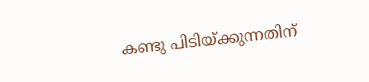കണ്ടു പിടിയ്‌ക്കുന്നതിന്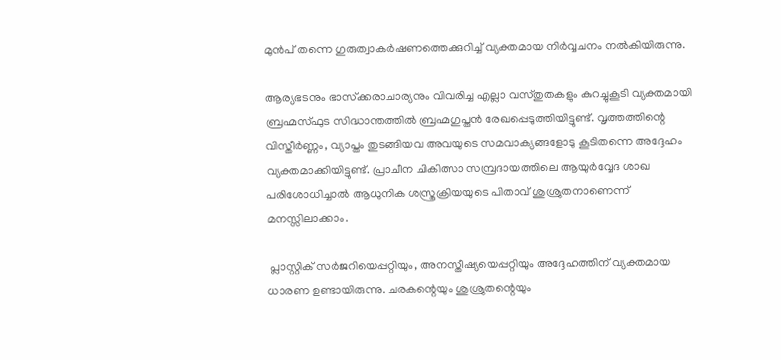മുന്‍പ് തന്നെ ഗുരുത്വാകര്‍ഷണത്തെക്കുറിച്ച് വ്യക്തമായ നിര്‍വ്വചനം നല്‍കിയിരുന്നു.

ആര്യഭടനും ഭാസ്‌ക്കരാചാര്യനും വിവരിച്ച എല്ലാ വസ്തുതകളും കുറച്ചുകൂടി വ്യക്തമായി ബ്രഹ്മസ്ഫുട സിദ്ധാന്തത്തില്‍ ബ്രഹ്മഗുപ്തന്‍ രേഖപ്പെടുത്തിയിട്ടുണ്ട്. വൃത്തത്തിന്റെ വിസ്തീര്‍ണ്ണം, വ്യാപ്തം തുടങ്ങിയവ അവയുടെ സമവാക്യങ്ങളോടു കൂടിതന്നെ അദ്ദേഹം വ്യക്തമാക്കിയിട്ടുണ്ട്. പ്രാചീന ചികിത്സാ സമ്പ്രദായത്തിലെ ആയുര്‍വ്വേദ ശാഖ പരിശോധിച്ചാല്‍ ആധുനിക ശസ്ത്രക്രിയയുടെ പിതാവ് ശുശ്രുതനാണെന്ന് മനസ്സിലാക്കാം.

 പ്ലാസ്റ്റിക് സര്‍ജറിയെപ്പറ്റിയും, അനസ്തീഷ്യയെപ്പറ്റിയും അദ്ദേഹത്തിന് വ്യക്തമായ ധാരണ ഉണ്ടായിരുന്നു. ചരകന്റെയും ശുശ്രുതന്റെയും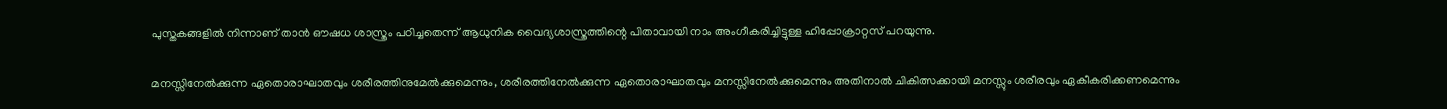പുസ്തകങ്ങളില്‍ നിന്നാണ് താന്‍ ഔഷധ ശാസ്ത്രം പഠിച്ചതെന്ന് ആധുനിക വൈദ്യശാസ്ത്രത്തിന്റെ പിതാവായി നാം അംഗീകരിച്ചിട്ടുള്ള ഹിപ്പോക്രാറ്റസ് പറയുന്നു.

മനസ്സിനേല്‍ക്കുന്ന ഏതൊരാഘാതവും ശരീരത്തിനുമേല്‍ക്കുമെന്നും, ശരീരത്തിനേല്‍ക്കുന്ന ഏതൊരാഘാതവും മനസ്സിനേല്‍ക്കുമെന്നും അതിനാല്‍ ചികിത്സക്കായി മനസ്സും ശരീരവും ഏകീകരിക്കണമെന്നും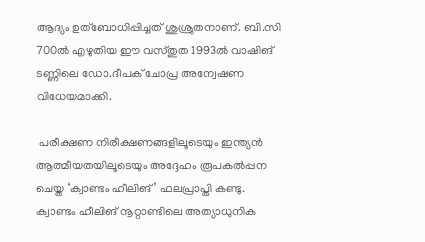ആദ്യം ഉത്‌ബോധിപ്പിച്ചത് ശുശ്രുതനാണ്. ബി.സി 700ല്‍ എഴുതിയ ഈ വസ്തുത 1993ല്‍ വാഷിങ് ടണ്ണിലെ ഡോ.ദീപക് ചോപ്ര അന്വേഷണ വിധേയമാക്കി.

 പരീക്ഷണ നിരീക്ഷണങ്ങളിലൂടെയും ഇന്ത്യന്‍ ആത്മീയതയിലൂടെയും അദ്ദേഹം രൂപകല്‍പ്പന ചെയ്ത ‘ക്വാണ്ടം ഹീലിങ്’ ഫലപ്രാപ്തി കണ്ടു. ക്വാണ്ടം ഹീലിങ് നൂറ്റാണ്ടിലെ അത്യാധുനിക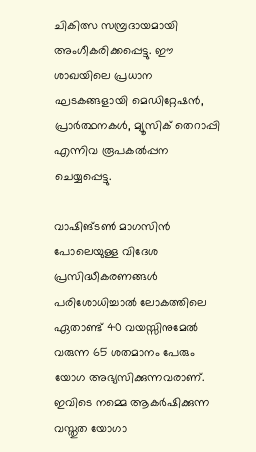ചികിത്സ സമ്പ്രദായമായി അംഗീകരിക്കപ്പെട്ടു. ഈ ശാഖയിലെ പ്രധാന ഘടകങ്ങളായി മെഡിറ്റേഷന്‍, പ്രാര്‍ത്ഥനകള്‍, മ്യൂസിക് തെറാപ്പി എന്നിവ രൂപകല്‍പ്പന ചെയ്യപ്പെട്ടു.

വാഷിങ്ടണ്‍ മാഗസിന്‍ പോലെയുള്ള വിദേശ പ്രസിദ്ധീകരണങ്ങള്‍ പരിശോധിച്ചാല്‍ ലോകത്തിലെ ഏതാണ്ട് 40 വയസ്സിനുമേല്‍ വരുന്ന 65 ശതമാനം പേരും യോഗ അഭ്യസിക്കുന്നവരാണ്. ഇവിടെ നമ്മെ ആകര്‍ഷിക്കുന്ന വസ്തുത യോഗാ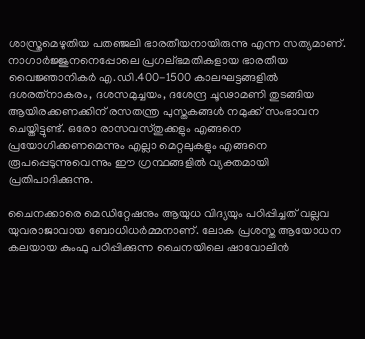ശാസ്ത്രമെഴുതിയ പതഞ്ജലി ഭാരതീയനായിരുന്നു എന്ന സത്യമാണ്. നാഗാര്‍ജ്ജുനനെപ്പോലെ പ്രഗല്ഭമതികളായ ഭാരതീയ വൈജ്ഞാനികര്‍ എ.ഡി.400-1500 കാലഘട്ടങ്ങളില്‍ ദശരത്‌നാകരം, ദശസമുച്ചയം, ദശേന്ദ്ര ചൂഢാമണി തുടങ്ങിയ ആയിരക്കണക്കിന് രസതന്ത്ര പുസ്തകങ്ങള്‍ നമുക്ക് സംഭാവന ചെയ്തിട്ടുണ്ട്. ഒരോ രാസവസ്തുക്കളും എങ്ങനെ പ്രയോഗിക്കണമെന്നും എല്ലാ മെറ്റലുകളും എങ്ങനെ രൂപപ്പെടുന്നുവെന്നും ഈ ഗ്രന്ഥങ്ങളില്‍ വ്യക്തമായി പ്രതിപാദിക്കുന്നു.

ചൈനക്കാരെ മെഡിറ്റേഷനും ആയുധ വിദ്യയും പഠിപ്പിച്ചത് വല്ലവ യുവരാജാവായ ബോധിധര്‍മ്മനാണ്. ലോക പ്രശസ്ത ആയോധന കലയായ കുംഫു പഠിപ്പിക്കുന്ന ചൈനയിലെ ഷാവോലിന്‍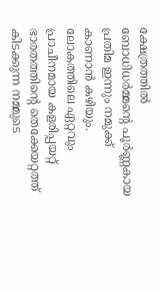ക്ഷേത്രത്തില്‍ ബോധിധര്‍മ്മന്റെ പൂര്‍ണ്ണകായ പ്രതിമ ഇന്നും നമുക്ക് കാണാന്‍ കഴിയും. ലോകത്തിലെ ഏറ്റവും പ്രാചീനമായ കളരിപ്പയറ്റ് ഭാരതത്തിന്റെ തെക്കേയറ്റത്ത് കിടക്കുന്ന നമ്മുടെ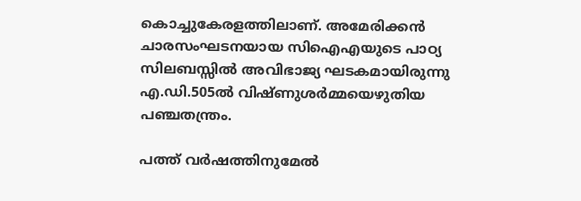കൊച്ചുകേരളത്തിലാണ്. അമേരിക്കന്‍ ചാരസംഘടനയായ സിഐഎയുടെ പാഠ്യ സിലബസ്സില്‍ അവിഭാജ്യ ഘടകമായിരുന്നു എ.ഡി.505ല്‍ വിഷ്ണുശര്‍മ്മയെഴുതിയ പഞ്ചതന്ത്രം.

പത്ത് വര്‍ഷത്തിനുമേല്‍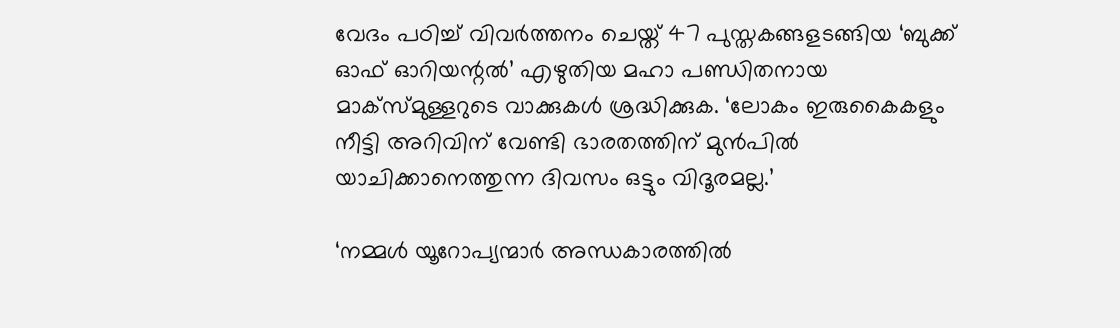വേദം പഠിച്ച് വിവര്‍ത്തനം ചെയ്ത് 47 പുസ്തകങ്ങളടങ്ങിയ ‘ബുക്ക് ഓഫ് ഓറിയന്റല്‍’ എഴുതിയ മഹാ പണ്ഡിതനായ മാക്‌സ്മുള്ളറുടെ വാക്കുകള്‍ ശ്രദ്ധിക്കുക. ‘ലോകം ഇരുകൈകളും നീട്ടി അറിവിന് വേണ്ടി ഭാരതത്തിന് മുന്‍പില്‍ യാചിക്കാനെത്തുന്ന ദിവസം ഒട്ടും വിദൂരമല്ല.’

‘നമ്മള്‍ യൂറോപ്യന്മാര്‍ അന്ധകാരത്തില്‍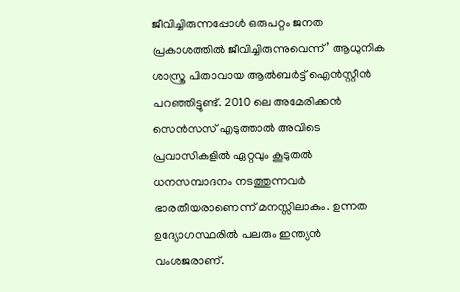ജീവിച്ചിരുന്നപ്പോള്‍ ഒരുപറ്റം ജനത പ്രകാശത്തില്‍ ജീവിച്ചിരുന്നുവെന്ന്’ ആധുനിക ശാസ്ത്ര പിതാവായ ആല്‍ബര്‍ട്ട് ഐന്‍സ്റ്റീന്‍ പറഞ്ഞിട്ടുണ്ട്. 2010 ലെ അമേരിക്കന്‍ സെന്‍സസ് എടുത്താല്‍ അവിടെ പ്രവാസികളില്‍ ഏറ്റവും കൂടുതല്‍ ധനസമ്പാദനം നടത്തുന്നവര്‍ ഭാരതീയരാണെന്ന് മനസ്സിലാകും. ഉന്നത ഉദ്യോഗസ്ഥരില്‍ പലരും ഇന്ത്യന്‍ വംശജരാണ്.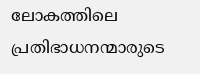ലോകത്തിലെ പ്രതിഭാധനന്മാരുടെ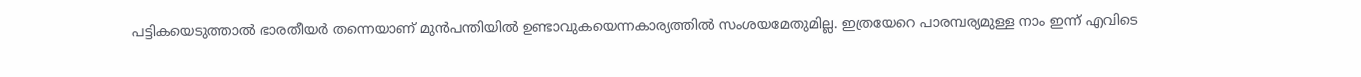പട്ടികയെടുത്താല്‍ ഭാരതീയര്‍ തന്നെയാണ് മുന്‍പന്തിയില്‍ ഉണ്ടാവുകയെന്നകാര്യത്തില്‍ സംശയമേതുമില്ല. ഇത്രയേറെ പാരമ്പര്യമുള്ള നാം ഇന്ന് എവിടെ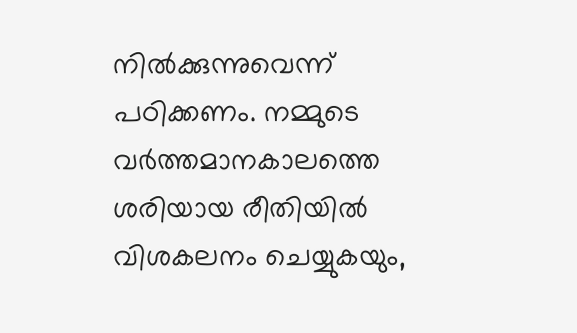നില്‍ക്കുന്നുവെന്ന് പഠിക്കണം. നമ്മുടെ വര്‍ത്തമാനകാലത്തെ ശരിയായ രീതിയില്‍ വിശകലനം ചെയ്യുകയും,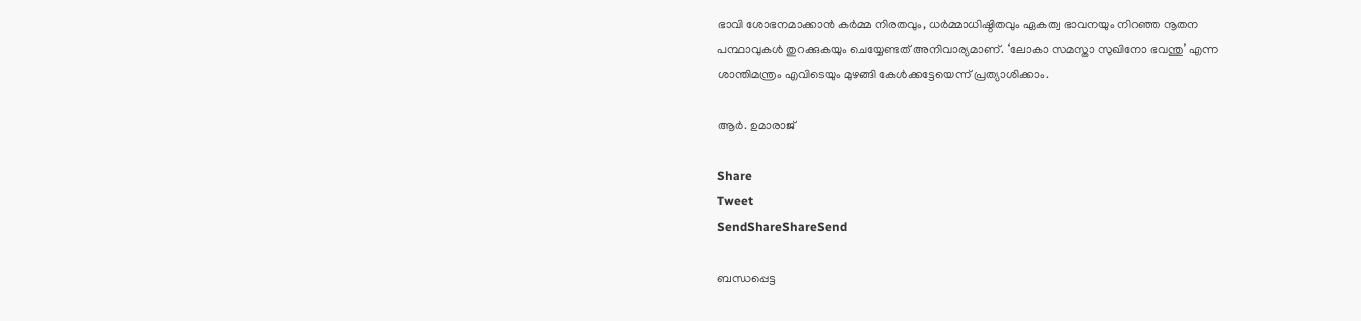ഭാവി ശോഭനമാക്കാന്‍ കര്‍മ്മ നിരതവും, ധര്‍മ്മാധിഷ്ഠിതവും ഏകത്വ ഭാവനയും നിറഞ്ഞ നൂതന പന്ഥാവുകള്‍ തുറക്കുകയും ചെയ്യേണ്ടത് അനിവാര്യമാണ്. ‘ലോകാ സമസ്താ സുഖിനോ ഭവന്തു’ എന്ന ശാന്തിമന്ത്രം എവിടെയും മുഴങ്ങി കേള്‍ക്കട്ടേയെന്ന് പ്രത്യാശിക്കാം.

ആര്‍. ഉമാരാജ്

Share
Tweet
SendShareShareSend

ബന്ധപ്പെട്ട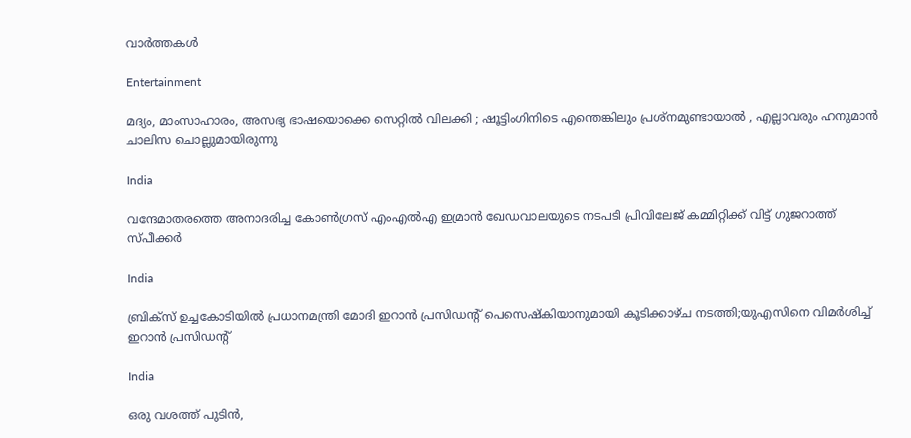വാര്‍ത്തകള്‍

Entertainment

മദ്യം, മാംസാഹാരം, അസഭ്യ ഭാഷയൊക്കെ സെറ്റിൽ വിലക്കി ; ഷൂട്ടിംഗിനിടെ എന്തെങ്കിലും പ്രശ്‌നമുണ്ടായാൽ , എല്ലാവരും ഹനുമാൻ ചാലിസ ചൊല്ലുമായിരുന്നു

India

വന്ദേമാതരത്തെ അനാദരിച്ച കോണ്‍ഗ്രസ് എംഎല്‍എ ഇമ്രാന്‍ ഖേഡവാലയുടെ നടപടി പ്രിവിലേജ് കമ്മിറ്റിക്ക് വിട്ട് ഗുജറാത്ത് സ്പീക്കര്‍

India

ബ്രിക്സ് ഉച്ചകോടിയിൽ പ്രധാനമന്ത്രി മോദി ഇറാൻ പ്രസിഡന്‍റ് പെസെഷ്കിയാനുമായി കൂടിക്കാഴ്ച നടത്തി;യുഎസിനെ വിമര്‍ശിച്ച് ഇറാന്‍ പ്രസിഡന്‍റ്

India

ഒരു വശത്ത് പുടിൻ,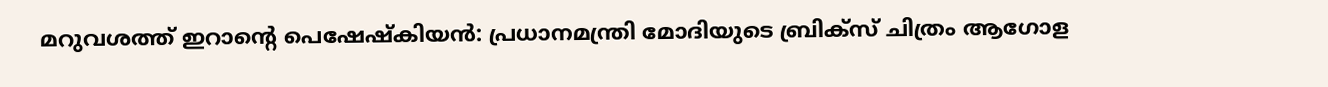മറുവശത്ത് ഇറാന്റെ പെഷേഷ്കിയൻ: പ്രധാനമന്ത്രി മോദിയുടെ ബ്രിക്സ് ചിത്രം ആഗോള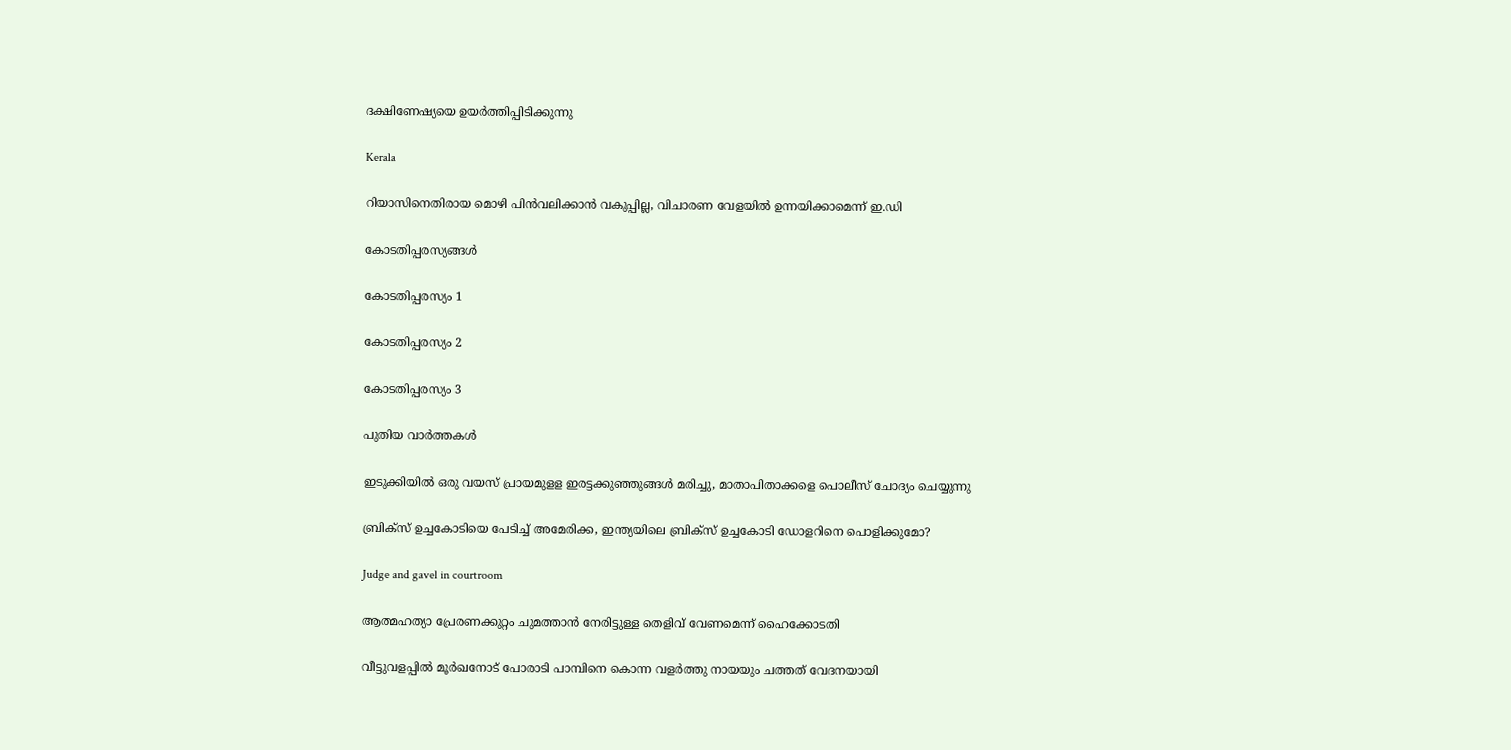ദക്ഷിണേഷ്യയെ ഉയർത്തിപ്പിടിക്കുന്നു

Kerala

റിയാസിനെതിരായ മൊഴി പിന്‍വലിക്കാന്‍ വകുപ്പില്ല, വിചാരണ വേളയില്‍ ഉന്നയിക്കാമെന്ന് ഇ.ഡി

കോടതിപ്പരസ്യങ്ങള്‍

കോടതിപ്പരസ്യം 1

കോടതിപ്പരസ്യം 2

കോടതിപ്പരസ്യം 3

പുതിയ വാര്‍ത്തകള്‍

ഇടുക്കിയില്‍ ഒരു വയസ് പ്രായമുളള ഇരട്ടക്കുഞ്ഞുങ്ങള്‍ മരിച്ചു, മാതാപിതാക്കളെ പൊലീസ് ചോദ്യം ചെയ്യുന്നു

ബ്രിക്സ് ഉച്ചകോടിയെ പേടിച്ച് അമേരിക്ക, ഇന്ത്യയിലെ ബ്രിക്സ് ഉച്ചകോടി ഡോളറിനെ പൊളിക്കുമോ?

Judge and gavel in courtroom

ആത്മഹത്യാ പ്രേരണക്കുറ്റം ചുമത്താന്‍ നേരിട്ടുള്ള തെളിവ് വേണമെന്ന് ഹൈക്കോടതി

വീട്ടുവളപ്പില്‍ മൂര്‍ഖനോട് പോരാടി പാമ്പിനെ കൊന്ന വളര്‍ത്തു നായയും ചത്തത് വേദനയായി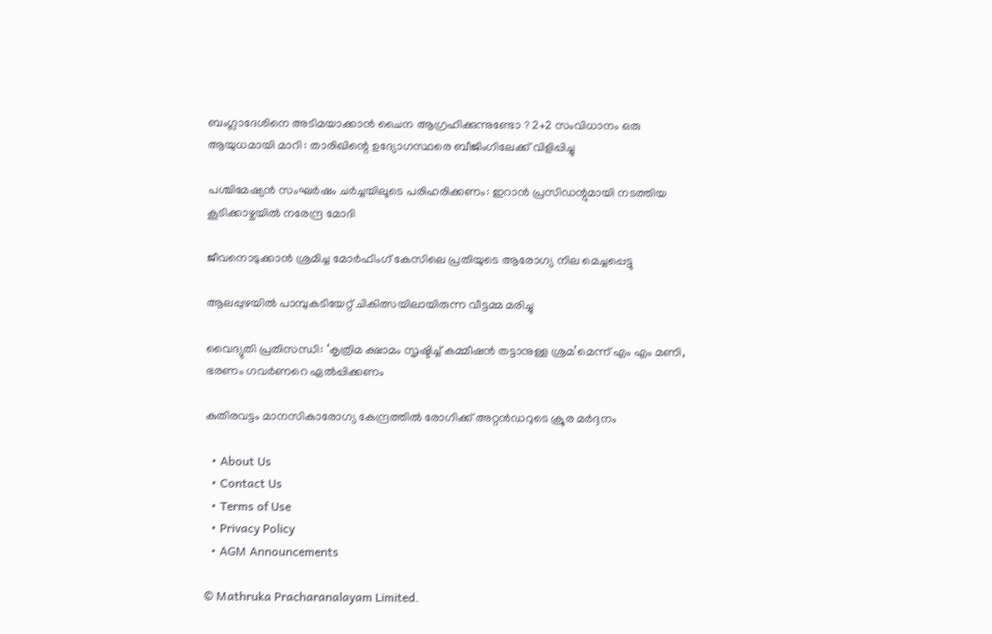ബംഗ്ലാദേശിനെ അടിമയാക്കാൻ ചൈന ആഗ്രഹിക്കുന്നുണ്ടോ ? 2+2 സംവിധാനം ഒരു ആയുധമായി മാറി : താരിഖിന്റെ ഉദ്യോഗസ്ഥരെ ബീജിംഗിലേക്ക് വിളിപ്പിച്ചു

പശ്ചിമേഷ്യന്‍ സംഘര്‍ഷം ചര്‍ച്ചയിലൂടെ പരിഹരിക്കണം: ഇറാന്‍ പ്രസിഡന്റുമായി നടത്തിയ കൂടിക്കാഴ്ചയില്‍ നരേന്ദ്ര മോദി

ജീവനൊടുക്കാന്‍ ശ്രമിച്ച മോര്‍ഫിംഗ് കേസിലെ പ്രതിയുടെ ആരോഗ്യ നില മെച്ചപ്പെട്ടു

ആലപ്പുഴയില്‍ പാമ്പുകടിയേറ്റ് ചികിത്സയിലായിരുന്ന വീട്ടമ്മ മരിച്ചു

വൈദ്യുതി പ്രതിസന്ധി: ‘കൃത്രിമ ക്ഷാമം സൃഷ്ടിച്ച് കമ്മീഷന്‍ തട്ടാനുള്ള ശ്രമ’മെന്ന് എം എം മണി, ഭരണം ഗവര്‍ണറെ ഏല്‍പ്പിക്കണം

കുതിരവട്ടം മാനസികാരോഗ്യ കേന്ദ്രത്തില്‍ രോഗിക്ക് അറ്റന്‍ഡറുടെ ക്രൂര മര്‍ദ്ദനം

  • About Us
  • Contact Us
  • Terms of Use
  • Privacy Policy
  • AGM Announcements

© Mathruka Pracharanalayam Limited.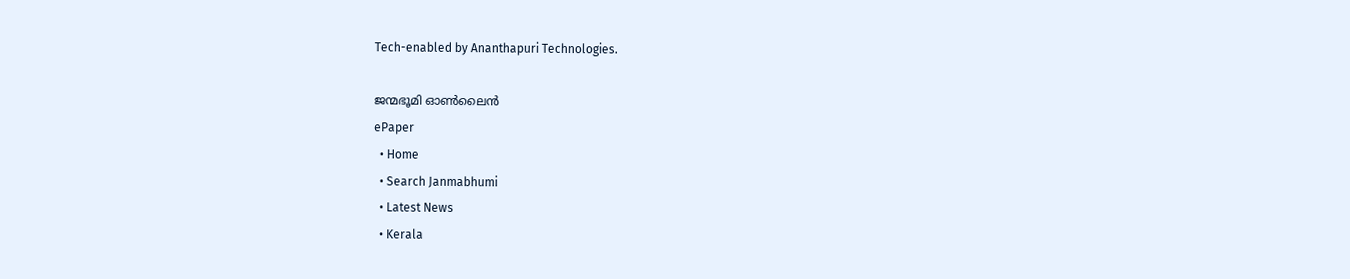Tech-enabled by Ananthapuri Technologies.

ജന്മഭൂമി ഓണ്‍ലൈന്‍
ePaper
  • Home
  • Search Janmabhumi
  • Latest News
  • Kerala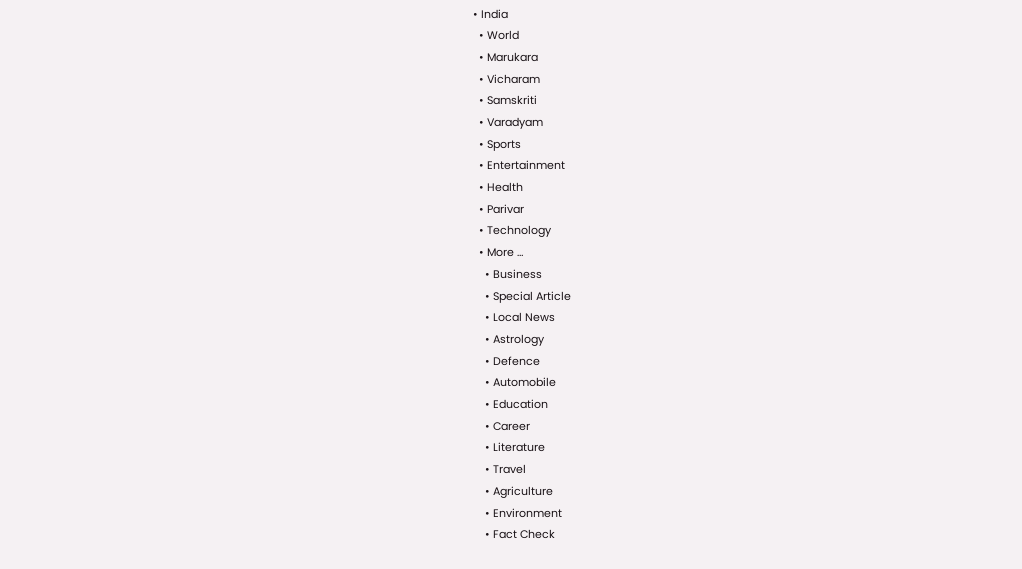• India
  • World
  • Marukara
  • Vicharam
  • Samskriti
  • Varadyam
  • Sports
  • Entertainment
  • Health
  • Parivar
  • Technology
  • More …
    • Business
    • Special Article
    • Local News
    • Astrology
    • Defence
    • Automobile
    • Education
    • Career
    • Literature
    • Travel
    • Agriculture
    • Environment
    • Fact Check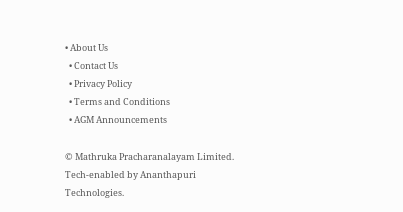• About Us
  • Contact Us
  • Privacy Policy
  • Terms and Conditions
  • AGM Announcements

© Mathruka Pracharanalayam Limited.
Tech-enabled by Ananthapuri Technologies.